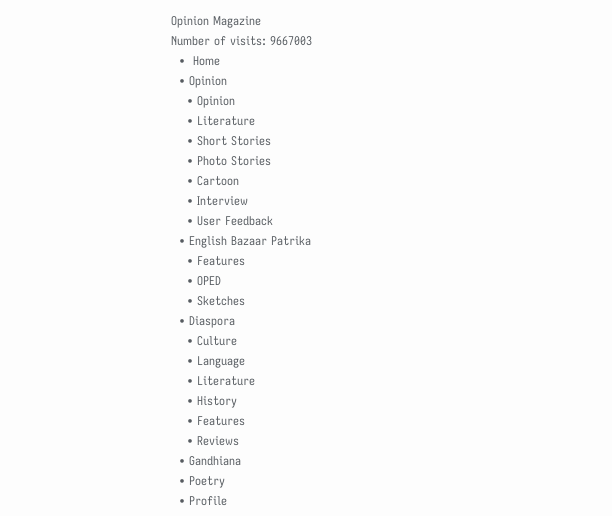Opinion Magazine
Number of visits: 9667003
  •  Home
  • Opinion
    • Opinion
    • Literature
    • Short Stories
    • Photo Stories
    • Cartoon
    • Interview
    • User Feedback
  • English Bazaar Patrika
    • Features
    • OPED
    • Sketches
  • Diaspora
    • Culture
    • Language
    • Literature
    • History
    • Features
    • Reviews
  • Gandhiana
  • Poetry
  • Profile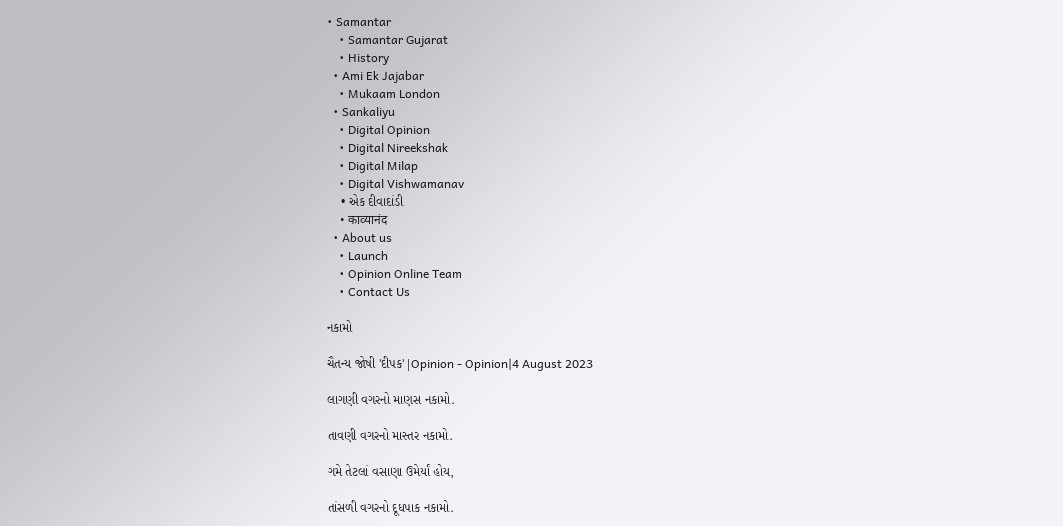• Samantar
    • Samantar Gujarat
    • History
  • Ami Ek Jajabar
    • Mukaam London
  • Sankaliyu
    • Digital Opinion
    • Digital Nireekshak
    • Digital Milap
    • Digital Vishwamanav
    • એક દીવાદાંડી
    • काव्यानंद
  • About us
    • Launch
    • Opinion Online Team
    • Contact Us

નકામો

ચૈતન્ય જોષી 'દીપક'|Opinion - Opinion|4 August 2023

લાગણી વગરનો માણસ નકામો.

તાવણી વગરનો માસ્તર નકામો.

ગમે તેટલાં વસાણા ઉમેર્યાં હોય,

તાંસળી વગરનો દૂધપાક નકામો.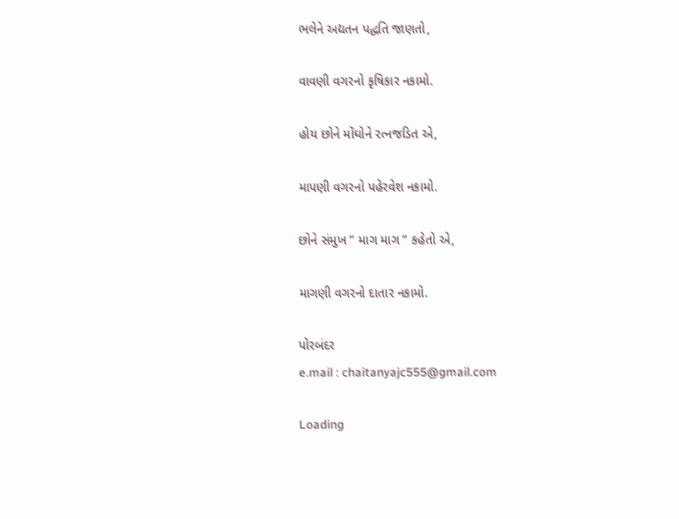ભલેને અદ્યતન પદ્ધતિ જાણતો,

વાવણી વગરનો કૃષિકાર નકામો.

હોય છોને મોંઘોને રત્નજડિત એ,

માપણી વગરનો પહેરવેશ નકામો.

છોને સંમુખ ” માગ માગ ” કહેતો એ,

માગણી વગરનો દાતાર નકામો.

પોરબંદર
e.mail : chaitanyajc555@gmail.com

Loading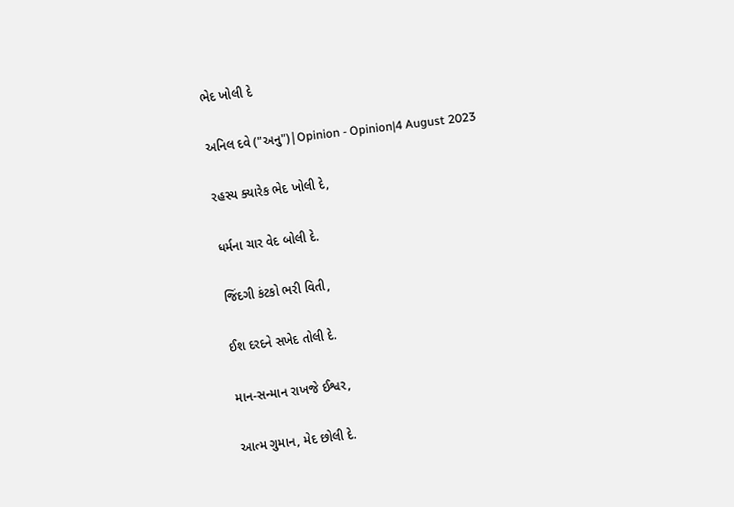ભેદ ખોલી દે

અનિલ દવે ("અનુ")|Opinion - Opinion|4 August 2023

રહસ્ય ક્યારેક ભેદ ખોલી દે,

ધર્મના ચાર વેદ બોલી દે.

જિંદગી કંટકો ભરી વિતી,

ઈશ દરદને સખેદ તોલી દે.

માન-સન્માન રાખજે ઈશ્વર,

આત્મ ગુમાન, મેદ છોલી દે.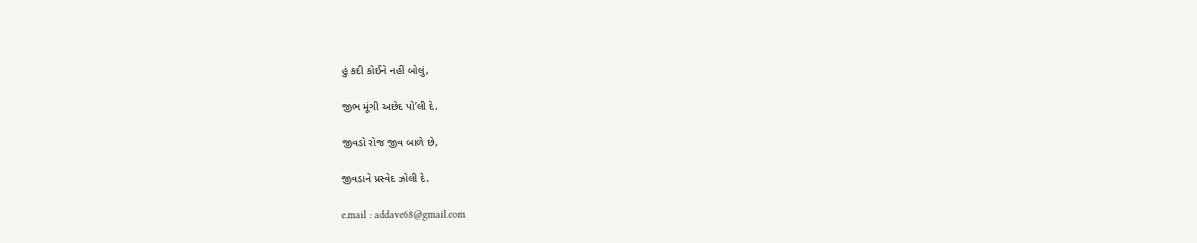હું કદી કોઈને નહીં બોલું,

જીભ મૂંગી અછેદ પો’લી દે.

જીવડો રોજ જીવ બાળે છે,

જીવડાને પ્રસ્વેદ ઝોલી દે.

e.mail : addave68@gmail.com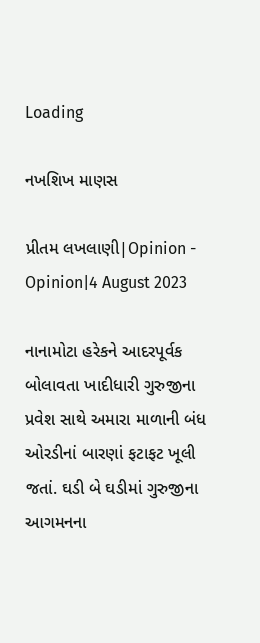Loading

નખશિખ માણસ

પ્રીતમ લખલાણી|Opinion - Opinion|4 August 2023

નાનામોટા હરેકને આદરપૂર્વક બોલાવતા ખાદીધારી ગુરુજીના પ્રવેશ સાથે અમારા માળાની બંધ ઓરડીનાં બારણાં ફટાફટ ખૂલી જતાં. ઘડી બે ઘડીમાં ગુરુજીના આગમનના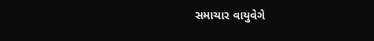સમાચાર વાયુવેગે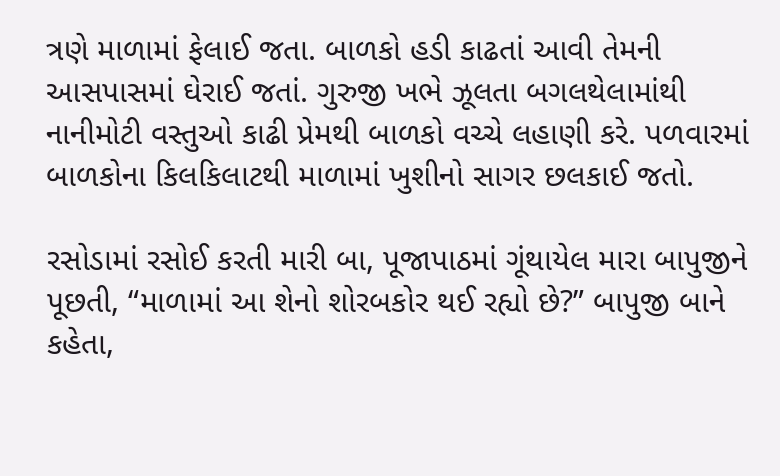ત્રણે માળામાં ફેલાઈ જતા. બાળકો હડી કાઢતાં આવી તેમની આસપાસમાં ઘેરાઈ જતાં. ગુરુજી ખભે ઝૂલતા બગલથેલામાંથી નાનીમોટી વસ્તુઓ કાઢી પ્રેમથી બાળકો વચ્ચે લહાણી કરે. પળવારમાં બાળકોના કિલકિલાટથી માળામાં ખુશીનો સાગર છલકાઈ જતો.

રસોડામાં રસોઈ કરતી મારી બા, પૂજાપાઠમાં ગૂંથાયેલ મારા બાપુજીને પૂછતી, “માળામાં આ શેનો શોરબકોર થઈ રહ્યો છે?” બાપુજી બાને કહેતા,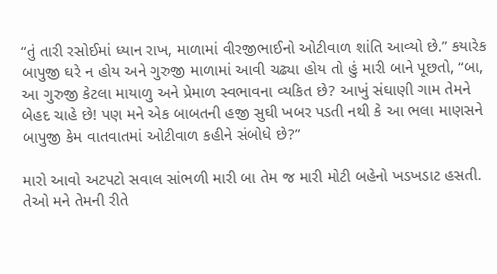“તું તારી રસોઈમાં ધ્યાન રાખ, માળામાં વીરજીભાઈનો ઓટીવાળ શાંતિ આવ્યો છે.” કયારેક બાપુજી ઘરે ન હોય અને ગુરુજી માળામાં આવી ચઢ્યા હોય તો હું મારી બાને પૂછતો, “બા, આ ગુરુજી કેટલા માયાળુ અને પ્રેમાળ સ્વભાવના વ્યકિત છે? આખું સંઘાણી ગામ તેમને બેહદ ચાહે છે! પણ મને એક બાબતની હજી સુઘી ખબર પડતી નથી કે આ ભલા માણસને બાપુજી કેમ વાતવાતમાં ઓટીવાળ કહીને સંબોધે છે?”

મારો આવો અટપટો સવાલ સાંભળી મારી બા તેમ જ મારી મોટી બહેનો ખડખડાટ હસતી. તેઓ મને તેમની રીતે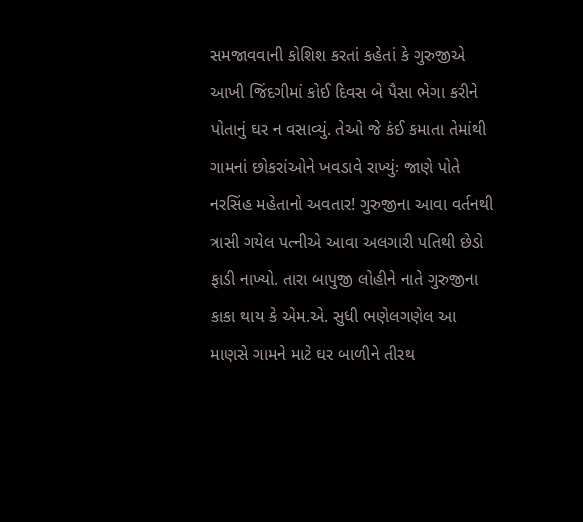સમજાવવાની કોશિશ કરતાં કહેતાં કે ગુરુજીએ આખી જિંદગીમાં કોઈ દિવસ બે પૈસા ભેગા કરીને પોતાનું ઘર ન વસાવ્યું. તેઓ જે કંઈ કમાતા તેમાંથી ગામનાં છોકરાંઓને ખવડાવે રાખ્યુંઃ જાણે પોતે નરસિંહ મહેતાનો અવતાર! ગુરુજીના આવા વર્તનથી ત્રાસી ગયેલ પત્નીએ આવા અલગારી પતિથી છેડો ફાડી નાખ્યો. તારા બાપુજી લોહીને નાતે ગુરુજીના કાકા થાય કે એમ.એ. સુધી ભણેલગણેલ આ માણસે ગામને માટે ઘર બાળીને તીરથ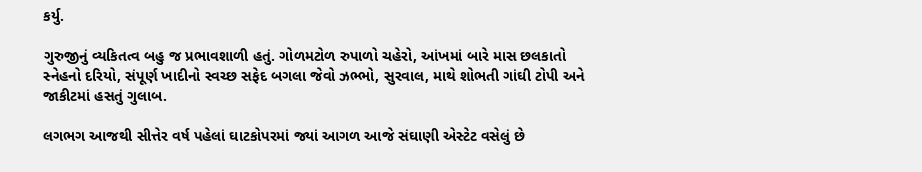કર્યુ.

ગુરુજીનું વ્યકિતત્વ બહુ જ પ્રભાવશાળી હતું. ગોળમટોળ રુપાળો ચહેરો, આંખમાં બારે માસ છલકાતો સ્નેહનો દરિયો, સંપૂર્ણ ખાદીનો સ્વચ્છ સફેદ બગલા જેવો ઝભ્ભો, સુરવાલ, માથે શોભતી ગાંઘી ટોપી અને જાકીટમાં હસતું ગુલાબ.

લગભગ આજથી સીત્તેર વર્ષ પહેલાં ઘાટકોપરમાં જ્યાં આગળ આજે સંઘાણી એસ્ટેટ વસેલું છે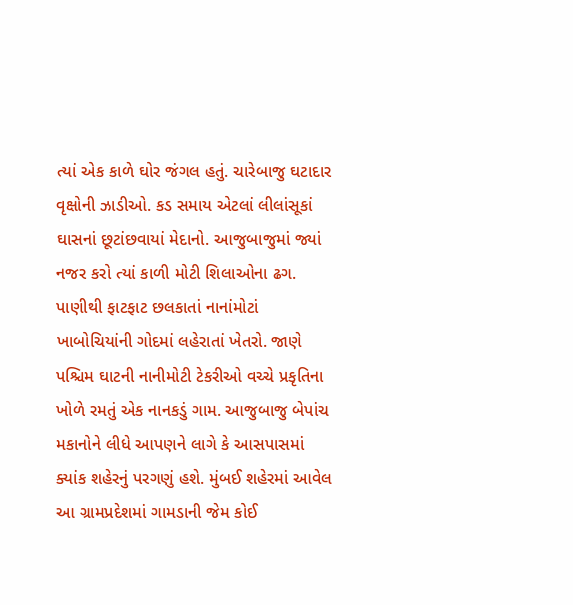ત્યાં એક કાળે ઘોર જંગલ હતું. ચારેબાજુ ઘટાદાર વૃક્ષોની ઝાડીઓ. કડ સમાય એટલાં લીલાંસૂકાં ઘાસનાં છૂટાંછવાયાં મેદાનો. આજુબાજુમાં જ્યાં નજર કરો ત્યાં કાળી મોટી શિલાઓના ઢગ. પાણીથી ફાટફાટ છલકાતાં નાનાંમોટાં ખાબોચિયાંની ગોદમાં લહેરાતાં ખેતરો. જાણે પશ્ચિમ ઘાટની નાનીમોટી ટેકરીઓ વચ્ચે પ્રકૃતિના ખોળે રમતું એક નાનકડું ગામ. આજુબાજુ બેપાંચ મકાનોને લીધે આપણને લાગે કે આસપાસમાં ક્યાંક શહેરનું પરગણું હશે. મુંબઈ શહેરમાં આવેલ આ ગ્રામપ્રદેશમાં ગામડાની જેમ કોઈ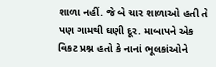શાળા નહીં. જે બે ચાર શાળાઓ હતી તે પણ ગામથી ઘણી દૂર. માબાપને એક વિકટ પ્રશ્ન હતો કે નાનાં ભૂલકાંઓને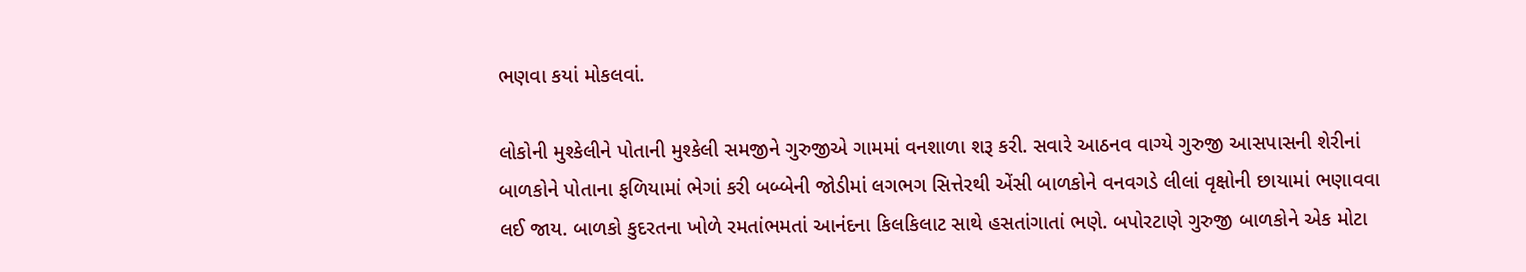ભણવા કયાં મોકલવાં.

લોકોની મુશ્કેલીને પોતાની મુશ્કેલી સમજીને ગુરુજીએ ગામમાં વનશાળા શરૂ કરી. સવારે આઠનવ વાગ્યે ગુરુજી આસપાસની શેરીનાં બાળકોને પોતાના ફળિયામાં ભેગાં કરી બબ્બેની જોડીમાં લગભગ સિત્તેરથી એંસી બાળકોને વનવગડે લીલાં વૃક્ષોની છાયામાં ભણાવવા લઈ જાય. બાળકો કુદરતના ખોળે રમતાંભમતાં આનંદના કિલકિલાટ સાથે હસતાંગાતાં ભણે. બપોરટાણે ગુરુજી બાળકોને એક મોટા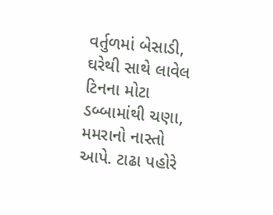વર્તુળમાં બેસાડી, ઘરેથી સાથે લાવેલ ટિનના મોટા ડબ્બામાંથી ચણા, મમરાનો નાસ્તો આપે. ટાઢા પહોરે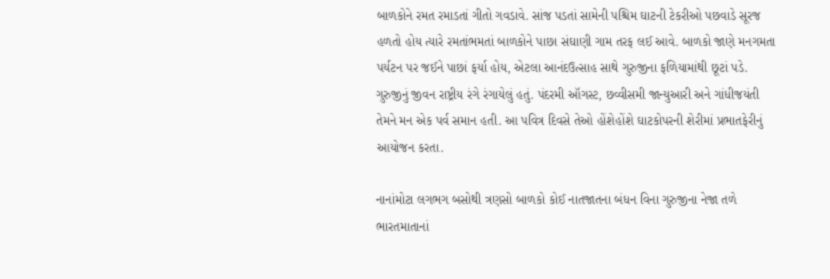બાળકોને રમત રમાડતાં ગીતો ગવડાવે. સાંજ પડતાં સામેની પશ્ચિમ ઘાટની ટેકરીઓ પછવાડે સૂરજ હળતો હોય ત્યારે રમતાંભમતાં બાળકોને પાછા સંઘાણી ગામ તરફ લઈ આવે. બાળકો જાણે મનગમતા પર્યટન પર જઈને પાછાં ફર્યા હોય, એટલા આનંદઉત્સાહ સાથે ગુરુજીના ફળિયામાંથી છૂટાં પડે. ગુરુજીનું જીવન રાષ્ટ્રીય રંગે રંગાયેલું હતું. પંદરમી ઑગસ્ટ, છવ્વીસમી જાન્યુઆરી અને ગાંધીજયંતી તેમને મન એક પર્વ સમાન હતી. આ પવિત્ર દિવસે તેઓ હોંશેહોંશે ઘાટકોપરની શેરીમાં પ્રભાતફેરીનું આયોજન કરતા.

નાનાંમોટા લગભગ બસોથી ત્રણસો બાળકો કોઈ નાતજાતના બંધન વિના ગુરુજીના નેજા તળે ભારતમાતાનાં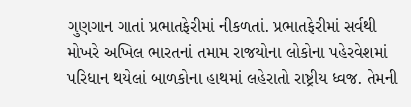ગુણગાન ગાતાં પ્રભાતફેરીમાં નીકળતાં. પ્રભાતફેરીમાં સર્વથી મોખરે અખિલ ભારતનાં તમામ રાજયોના લોકોના પહેરવેશમાં પરિધાન થયેલાં બાળકોના હાથમાં લહેરાતો રાષ્ટ્રીય ધ્વજ. તેમની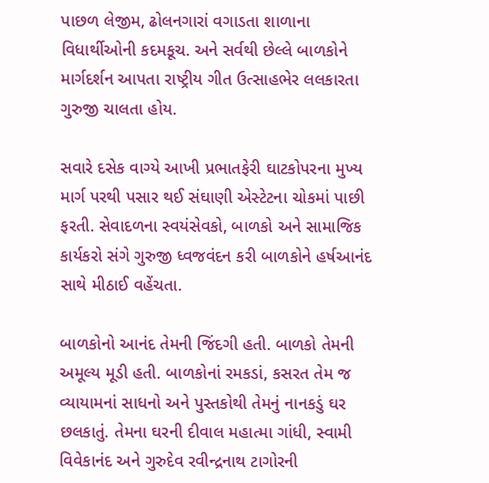પાછળ લેજીમ, ઢોલનગારાં વગાડતા શાળાના વિધાર્થીઓની કદમકૂચ. અને સર્વથી છેલ્લે બાળકોને માર્ગદર્શન આપતા રાષ્ટ્રીય ગીત ઉત્સાહભેર લલકારતા ગુરુજી ચાલતા હોય.

સવારે દસેક વાગ્યે આખી પ્રભાતફેરી ઘાટકોપરના મુખ્ય માર્ગ પરથી પસાર થઈ સંઘાણી એસ્ટેટના ચોકમાં પાછી ફરતી. સેવાદળના સ્વયંસેવકો, બાળકો અને સામાજિક કાર્યકરો સંગે ગુરુજી ધ્વજવંદન કરી બાળકોને હર્ષઆનંદ સાથે મીઠાઈ વહેંચતા.

બાળકોનો આનંદ તેમની જિંદગી હતી. બાળકો તેમની અમૂલ્ય મૂડી હતી. બાળકોનાં રમકડાં, કસરત તેમ જ વ્યાયામનાં સાધનો અને પુસ્તકોથી તેમનું નાનકડું ઘર છલકાતું. તેમના ઘરની દીવાલ મહાત્મા ગાંધી, સ્વામી વિવેકાનંદ અને ગુરુદેવ રવીન્દ્રનાથ ટાગોરની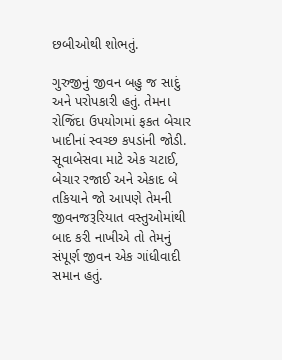છબીઓથી શોભતું.

ગુરુજીનું જીવન બહુ જ સાદું અને પરોપકારી હતું. તેમના રોજિંદા ઉપયોગમાં ફકત બેચાર ખાદીનાં સ્વચ્છ કપડાંની જોડી. સૂવાબેસવા માટે એક ચટાઈ, બેચાર રજાઈ અને એકાદ બે તકિયાને જો આપણે તેમની જીવનજરૂરિયાત વસ્તુઓમાંથી બાદ કરી નાખીએ તો તેમનું સંપૂર્ણ જીવન એક ગાંધીવાદી સમાન હતું.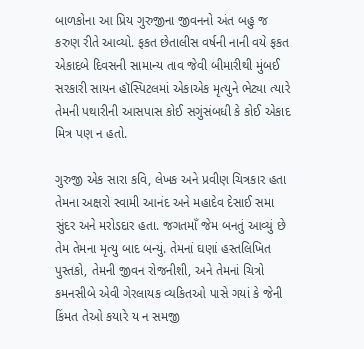બાળકોના આ પ્રિય ગુરુજીના જીવનનો અંત બહુ જ કરુણ રીતે આવ્યો. ફકત છેતાલીસ વર્ષની નાની વયે ફકત એકાદબે દિવસની સામાન્ય તાવ જેવી બીમારીથી મુંબઈ સરકારી સાયન હૉસ્પિટલમાં એકાએક મૃત્યુને ભેટ્યા ત્યારે તેમની પથારીની આસપાસ કોઈ સગુંસંબધી કે કોઈ એકાદ મિત્ર પણ ન હતો.

ગુરુજી એક સારા કવિ, લેખક અને પ્રવીણ ચિત્રકાર હતા તેમના અક્ષરો સ્વામી આનંદ અને મહાદેવ દેસાઈ સમા સુંદર અને મરોડદાર હતા. જગતમાઁ જેમ બનતું આવ્યું છે તેમ તેમના મૃત્યુ બાદ બન્યું. તેમનાં ઘણાં હસ્તલિખિત પુસ્તકો, તેમની જીવન રોજનીશી, અને તેમનાં ચિત્રો કમનસીબે એવી ગેરલાયક વ્યકિતઓ પાસે ગયાં કે જેની કિંમત તેઓ કયારે ય ન સમજી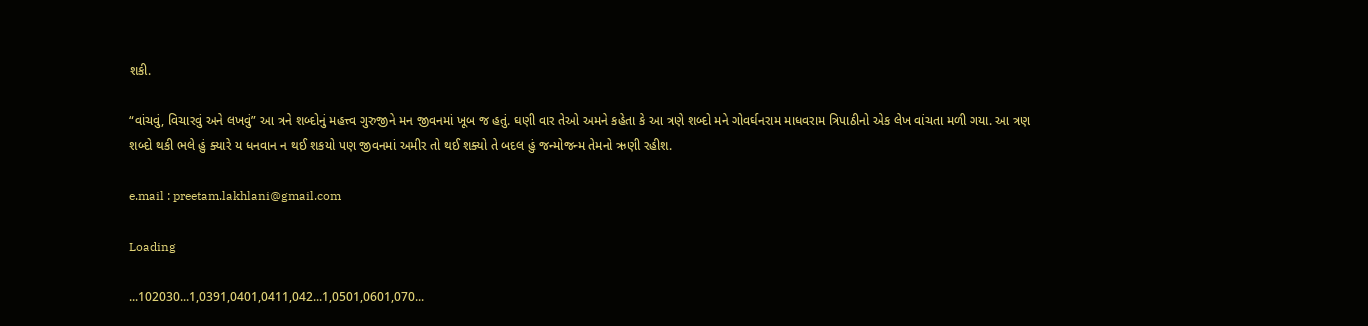શકી.

“વાંચવું, વિચારવું અને લખવું” આ ત્રને શબ્દોનું મહત્ત્વ ગુરુજીને મન જીવનમાં ખૂબ જ હતું. ઘણી વાર તેઓ અમને કહેતા કે આ ત્રણે શબ્દો મને ગોવર્ઘનરામ માધવરામ ત્રિપાઠીનો એક લેખ વાંચતા મળી ગયા. આ ત્રણ શબ્દો થકી ભલે હું ક્યારે ય ધનવાન ન થઈ શકયો પણ જીવનમાં અમીર તો થઈ શક્યો તે બદલ હું જન્મોજન્મ તેમનો ઋણી રહીશ.

e.mail : preetam.lakhlani@gmail.com

Loading

...102030...1,0391,0401,0411,042...1,0501,0601,070...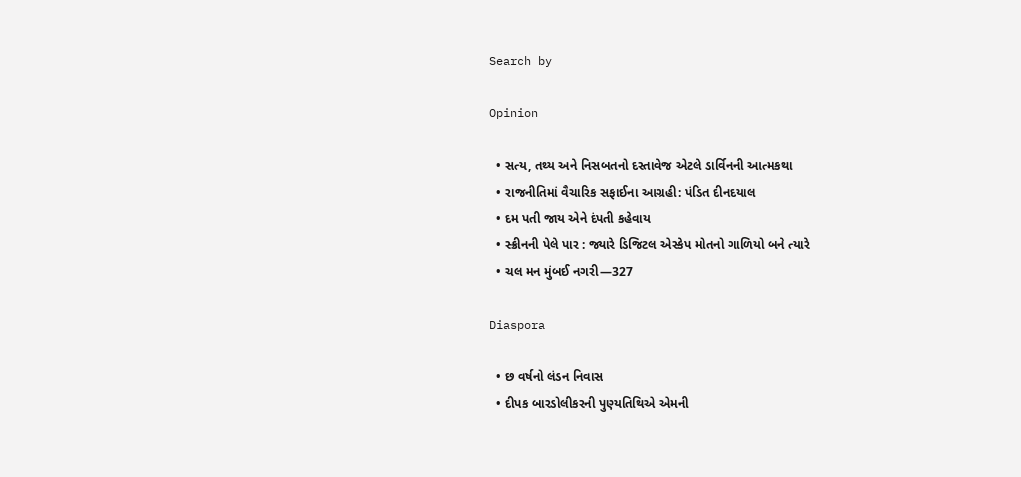Search by

Opinion

  • સત્ય, તથ્ય અને નિસબતનો દસ્તાવેજ એટલે ડાર્વિનની આત્મકથા
  • રાજનીતિમાં વૈચારિક સફાઈના આગ્રહી: પંડિત દીનદયાલ
  • દમ પતી જાય એને દંપતી કહેવાય
  • સ્ક્રીનની પેલે પાર : જ્યારે ડિજિટલ એસ્કેપ મોતનો ગાળિયો બને ત્યારે
  • ચલ મન મુંબઈ નગરી—327

Diaspora

  • છ વર્ષનો લંડન નિવાસ
  • દીપક બારડોલીકરની પુણ્યતિથિએ એમની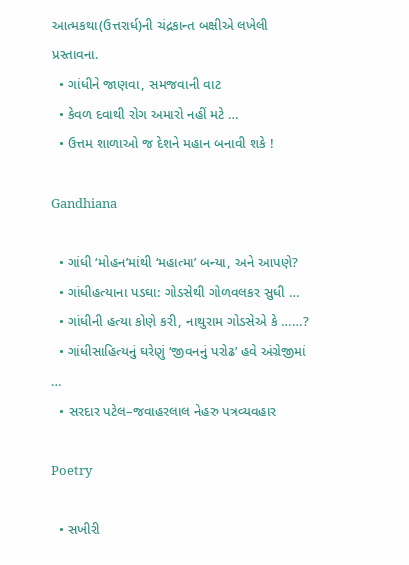આત્મકથા(ઉત્તરાર્ધ)ની ચંદ્રકાન્ત બક્ષીએ લખેલી પ્રસ્તાવના.
  • ગાંધીને જાણવા, સમજવાની વાટ
  • કેવળ દવાથી રોગ અમારો નહીં મટે …
  • ઉત્તમ શાળાઓ જ દેશને મહાન બનાવી શકે !

Gandhiana

  • ગાંધી ‘મોહન’માંથી ‘મહાત્મા’ બન્યા, અને આપણે?
  • ગાંધીહત્યાના પડઘા: ગોડસેથી ગોળવલકર સુધી …
  • ગાંધીની હત્યા કોણે કરી, નાથુરામ ગોડસેએ કે ……?
  • ગાંધીસાહિત્યનું ઘરેણું ‘જીવનનું પરોઢ’ હવે અંગ્રેજીમાં …
  • સરદાર પટેલ–જવાહરલાલ નેહરુ પત્રવ્યવહાર

Poetry

  • સખીરી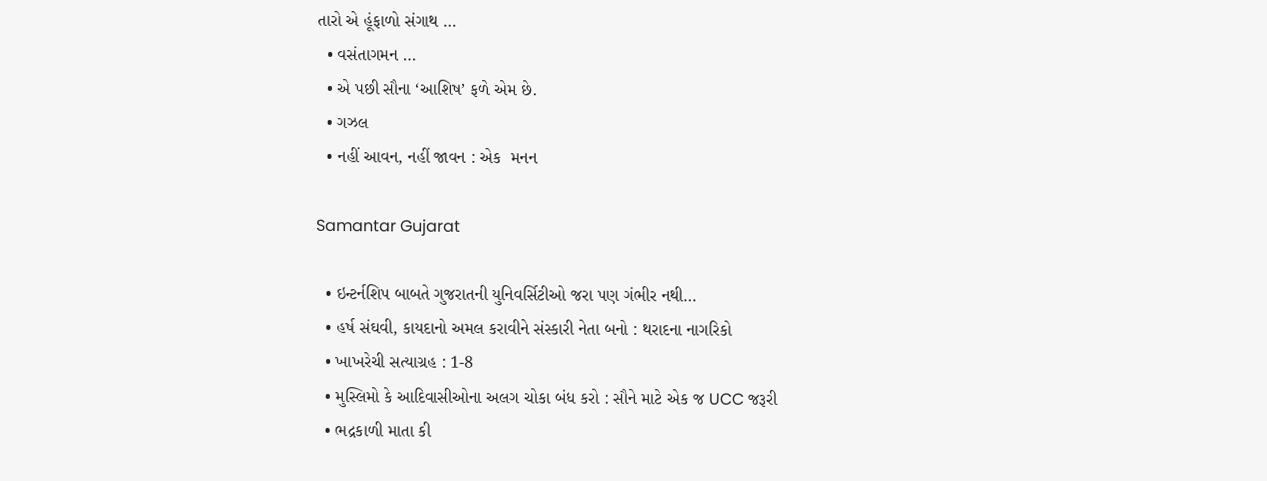તારો એ હૂંફાળો સંગાથ …
  • વસંતાગમન …
  • એ પછી સૌના ‘આશિષ’ ફળે એમ છે.
  • ગઝલ
  • નહીં આવન, નહીં જાવન : એક  મનન

Samantar Gujarat

  • ઇન્ટર્નશિપ બાબતે ગુજરાતની યુનિવર્સિટીઓ જરા પણ ગંભીર નથી…
  • હર્ષ સંઘવી, કાયદાનો અમલ કરાવીને સંસ્કારી નેતા બનો : થરાદના નાગરિકો
  • ખાખરેચી સત્યાગ્રહ : 1-8
  • મુસ્લિમો કે આદિવાસીઓના અલગ ચોકા બંધ કરો : સૌને માટે એક જ UCC જરૂરી
  • ભદ્રકાળી માતા કી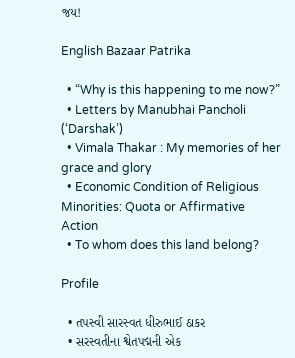જય!

English Bazaar Patrika

  • “Why is this happening to me now?”
  • Letters by Manubhai Pancholi (‘Darshak’)
  • Vimala Thakar : My memories of her grace and glory
  • Economic Condition of Religious Minorities: Quota or Affirmative Action
  • To whom does this land belong?

Profile

  • તપસ્વી સારસ્વત ધીરુભાઈ ઠાકર
  • સરસ્વતીના શ્વેતપદ્મની એક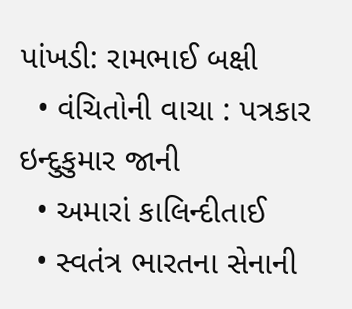પાંખડી: રામભાઈ બક્ષી
  • વંચિતોની વાચા : પત્રકાર ઇન્દુકુમાર જાની
  • અમારાં કાલિન્દીતાઈ
  • સ્વતંત્ર ભારતના સેનાની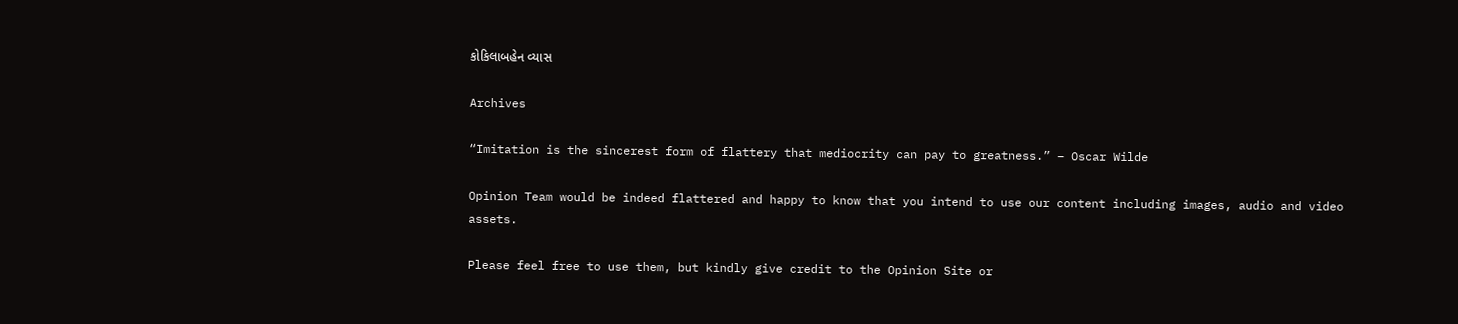કોકિલાબહેન વ્યાસ

Archives

“Imitation is the sincerest form of flattery that mediocrity can pay to greatness.” – Oscar Wilde

Opinion Team would be indeed flattered and happy to know that you intend to use our content including images, audio and video assets.

Please feel free to use them, but kindly give credit to the Opinion Site or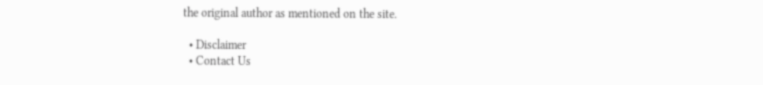the original author as mentioned on the site.

  • Disclaimer
  • Contact Us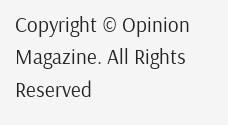Copyright © Opinion Magazine. All Rights Reserved